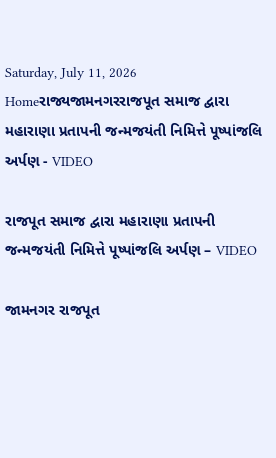Saturday, July 11, 2026
Homeરાજ્યજામનગરરાજપૂત સમાજ દ્વારા મહારાણા પ્રતાપની જન્મજયંતી નિમિત્તે પૂષ્પાંજલિ અર્પણ - VIDEO

રાજપૂત સમાજ દ્વારા મહારાણા પ્રતાપની જન્મજયંતી નિમિત્તે પૂષ્પાંજલિ અર્પણ – VIDEO

જામનગર રાજપૂત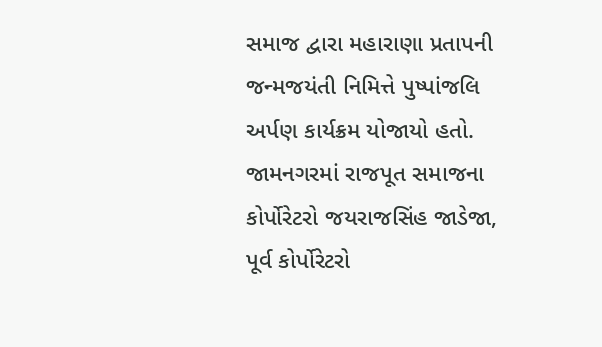સમાજ દ્વારા મહારાણા પ્રતાપની જન્મજયંતી નિમિત્તે પુષ્પાંજલિ અર્પણ કાર્યક્રમ યોજાયો હતો. જામનગરમાં રાજપૂત સમાજના કોર્પોરેટરો જયરાજસિંહ જાડેજા, પૂર્વ કોર્પોરેટરો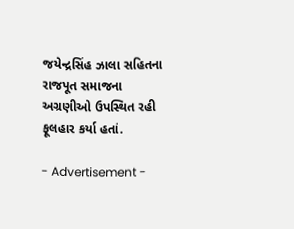જયેન્દ્રસિંહ ઝાલા સહિતના રાજપૂત સમાજના અગ્રણીઓ ઉપસ્થિત રહી ફૂલહાર કર્યા હતાં.

- Advertisement -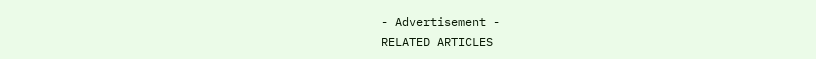- Advertisement -
RELATED ARTICLES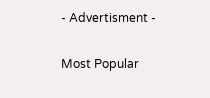- Advertisment -

Most Popular